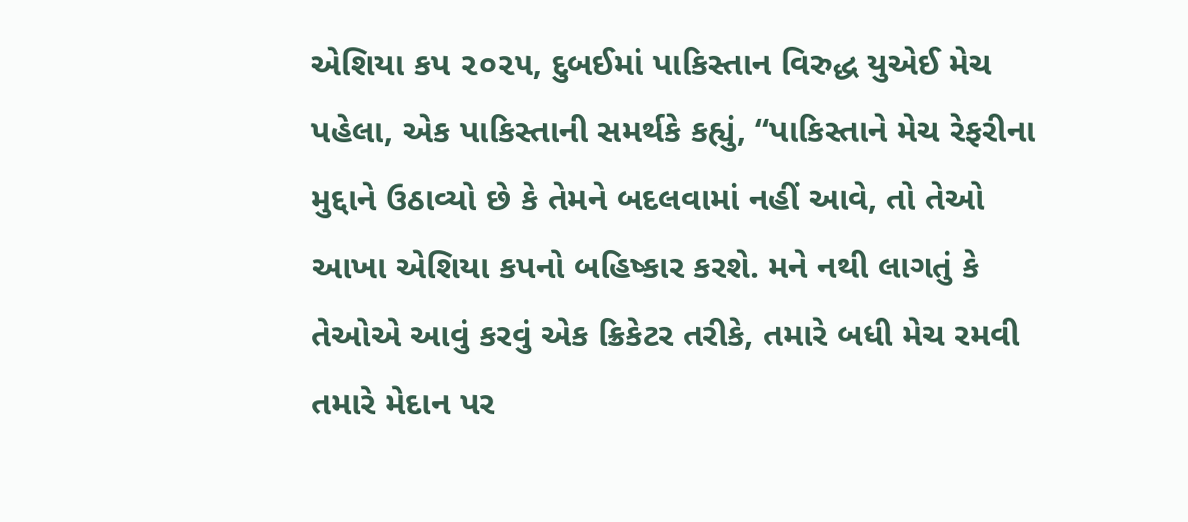એશિયા કપ ૨૦૨૫, દુબઈમાં પાકિસ્તાન વિરુદ્ધ યુએઈ મેચ પહેલા, એક પાકિસ્તાની સમર્થકે કહ્યું, “પાકિસ્તાને મેચ રેફરીના મુદ્દાને ઉઠાવ્યો છે કે તેમને બદલવામાં નહીં આવે, તો તેઓ આખા એશિયા કપનો બહિષ્કાર કરશે. મને નથી લાગતું કે તેઓએ આવું કરવું એક ક્રિકેટર તરીકે, તમારે બધી મેચ રમવી તમારે મેદાન પર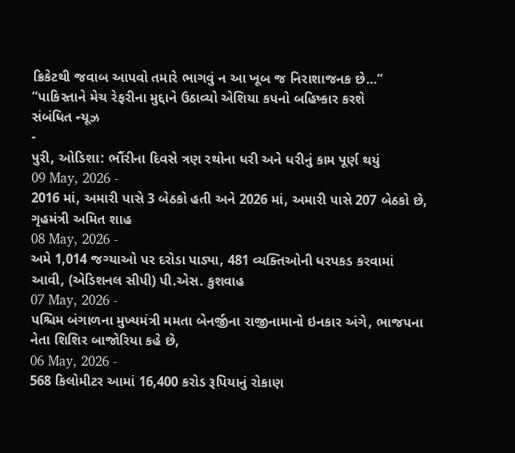ક્રિકેટથી જવાબ આપવો તમારે ભાગવું ન આ ખૂબ જ નિરાશાજનક છે…”
“પાકિસ્તાને મેચ રેફરીના મુદ્દાને ઉઠાવ્યો એશિયા કપનો બહિષ્કાર કરશે
સંબંધિત ન્યૂઝ
-
પુરી, ઓડિશા: ભૌંરીના દિવસે ત્રણ રથોના ધરી અને ધરીનું કામ પૂર્ણ થયું
09 May, 2026 -
2016 માં, અમારી પાસે 3 બેઠકો હતી અને 2026 માં, અમારી પાસે 207 બેઠકો છે, ગૃહમંત્રી અમિત શાહ
08 May, 2026 -
અમે 1,014 જગ્યાઓ પર દરોડા પાડ્યા, 481 વ્યક્તિઓની ધરપકડ કરવામાં આવી, (એડિશનલ સીપી) પી.એસ. કુશવાહ
07 May, 2026 -
પશ્ચિમ બંગાળના મુખ્યમંત્રી મમતા બેનર્જીના રાજીનામાનો ઇનકાર અંગે, ભાજપના નેતા શિશિર બાજોરિયા કહે છે,
06 May, 2026 -
568 કિલોમીટર આમાં 16,400 કરોડ રૂપિયાનું રોકાણ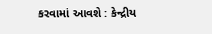કરવામાં આવશે : કેન્દ્રીય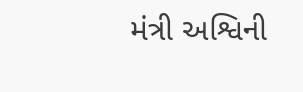મંત્રી અશ્વિની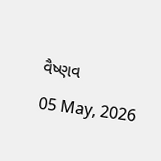વૈષ્ણવ
05 May, 2026